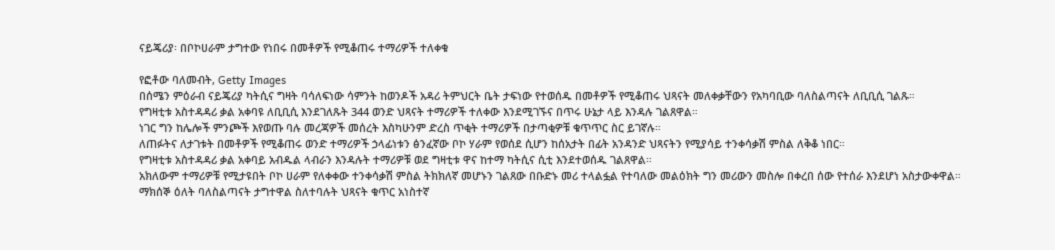ናይጄሪያ፡ በቦኮሀራም ታግተው የነበሩ በመቶዎች የሚቆጠሩ ተማሪዎች ተለቀቁ

የፎቶው ባለመብት, Getty Images
በሰሜን ምዕራብ ናይጄሪያ ካትሲና ግዛት ባሳለፍነው ሳምንት ከወንዶች አዳሪ ትምህርት ቤት ታፍነው የተወሰዱ በመቶዎች የሚቆጠሩ ህጻናት መለቀቃቸውን የአካባቢው ባለስልጣናት ለቢቢሲ ገልጹ።
የግዛቲቱ አስተዳዳሪ ቃል አቀባዩ ለቢቢሲ እንደገለጹት 344 ወንድ ህጻናት ተማሪዎች ተለቀው እንደሚገኙና በጥሩ ሁኔታ ላይ እንዳሉ ገልጸዋል።
ነገር ግን ከሌሎች ምንጮች እየወጡ ባሉ መረጃዎች መሰረት እስካሁንም ድረስ ጥቂት ተማሪዎች በታጣቂዎቹ ቁጥጥር ስር ይገኛሉ።
ለጠፉትና ለታገቱት በመቶዎች የሚቆጠሩ ወንድ ተማሪዎች ኃላፊነቱን ፅንፈኛው ቦኮ ሃራም የወሰደ ሲሆን ከሰአታት በፊት አንዳንድ ህጻናትን የሚያሳይ ተንቀሳቃሽ ምስል ለቅቆ ነበር።
የግዛቲቱ አስተዳዳሪ ቃል አቀባይ አብዱል ላብራን እንዳሉት ተማሪዎቹ ወደ ግዛቲቱ ዋና ከተማ ካትሲና ሲቲ እንደተወሰዱ ገልጸዋል።
አክለውም ተማሪዎቹ የሚታዩበት ቦኮ ሀራም የለቀቀው ተንቀሳቃሽ ምስል ትክክለኛ መሆኑን ገልጸው በቡድኑ መሪ ተላልፏል የተባለው መልዕክት ግን መሪውን መስሎ በቀረበ ሰው የተሰራ እንደሆነ አስታውቀዋል።
ማክሰኞ ዕለት ባለስልጣናት ታግተዋል ስለተባሉት ህጻናት ቁጥር አነስተኛ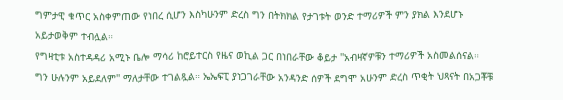ግምታዊ ቁጥር አስቀምጠው የነበረ ሲሆን እስካሁንም ድረስ ግን በትክክል የታገቱት ወንድ ተማሪዎች ምን ያክል እንደሆኑ አይታወቅም ተብሏል።
የግዛቲቱ አስተዳዳሪ አሚኑ ቤሎ ማሳሪ ከሮይተርስ የዜና ወኪል ጋር በነበራቸው ቆይታ ''አብዛኛዎቹን ተማሪዎች አስመልሰናል። ግን ሁሉንም አይደለም'' ማለታቸው ተገልጿል። ኤኤፍፒ ያነጋገራቸው አንዳንድ ሰዎች ደግሞ አሁንም ድረስ ጥቂት ህጻናት በአጋቾቹ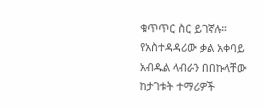ቁጥጥር ስር ይገኛሉ።
የአስተዳዳሪው ቃል አቀባይ አብዱል ላብራን በበኩላቸው ከታገቱት ተማሪዎች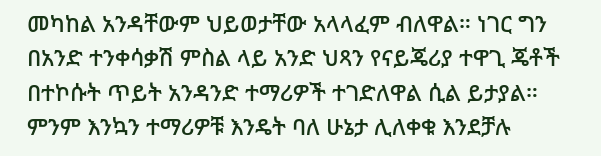መካከል አንዳቸውም ህይወታቸው አላላፈም ብለዋል። ነገር ግን በአንድ ተንቀሳቃሽ ምስል ላይ አንድ ህጻን የናይጄሪያ ተዋጊ ጄቶች በተኮሱት ጥይት አንዳንድ ተማሪዎች ተገድለዋል ሲል ይታያል።
ምንም እንኳን ተማሪዎቹ እንዴት ባለ ሁኔታ ሊለቀቁ እንደቻሉ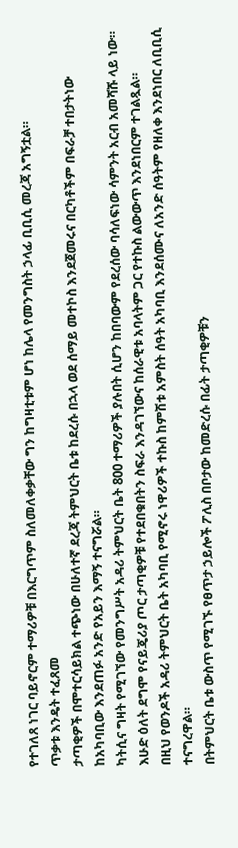የተገለጸ ነገር ባይኖርም ተማሪዎቹ በእርግጥም ስለመለቀቃቸው ግን ከግዛቲቱም ሆነ ከሌላ የመንግስት ኃላፊ ቢቢሲ መረጃ አግኝቷል።
ጥቃቱ እንዴት ተፈጸመ
ታጣቂዎች በሞተርሳይክል ተጭነው በሁለተኛ ደረጃ ትምህርት ቤቱ ከደረሱ በኋላ ወደ ሰማይ መተኮስ እንደጀመሩና በርካቶችም በፍራቻ ተበታትነው ከአካባቢው እንደጠፉ አንድ የአይን እማኝ ተናግሯል።
ካትሲና ግዛት የሚገኘው የመንግሥት አዳሪ ትምህርት ቤት 800 ተማሪዎች ያሉበት ሲሆን ከበባውም የደረሰው ባሳለፍነው ሳምንት አርብ አመሻሹ ላይ ነው። እሁድ ዕለት ደግሞ የናይጄሪያ ጦር ታጣቂዎቹ የተደበቁበትን ስፍራ እንዳገኘውና ከሰራዊቱ አባላትም ጋር የተኩስ ልውውጥ እንደነበርም ተገልጿል።
በዚህ የወንዶች አዳሪ ትምህርት ቤት አካባቢ የሚኖሩ ነዋሪዎች ተኩስ ከምሽቱ አምስት ሰዓት አካባቢ እንደሰሙና ለአንድ ሰዓትም የዘለቀ እንደነበር ለቢቢሲ ተናግረዋል።
በትምህርት ቤቱ ውስጥ የሚገኙ የፀጥታ ኃይሎች ፖሊስ በቦታው ከመድረሱ በፊት ታጣቂዎቹን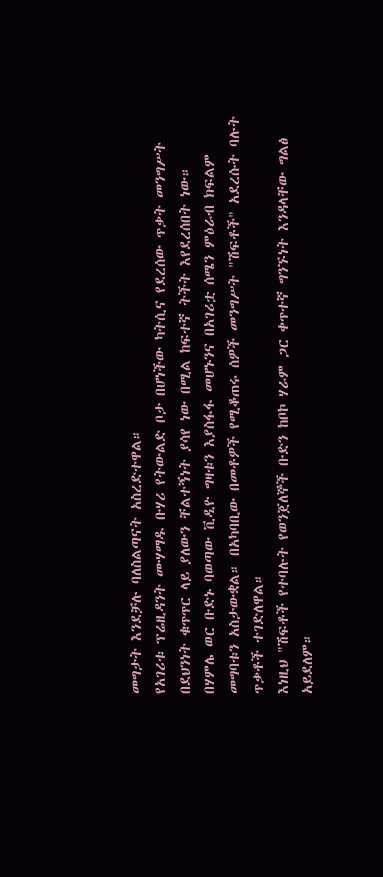መግታት እንደቻሉ ባለስልጣናት አስረድተዋል።
የአገሪቱ ፕሬዚዳንት ሙሃማዱ ቡሃሪ የትውልድ ቦታ በሆነችው ካትሲና የደረሰው ጥቃት መንግሥት በደህንነት ቁጥጥር ላይ ያለውን ቸልተኝነት ያሳየ ነው በሚል ከፍተኛ ትችት እየደረሰበት ነው።
በሃምሌ ወር ቡድኑ ባወጣው ቪዲዮ ግዛቱን እያስፋፋ መሆኑንና በአገሪቷ ሰሜን ምዕራብ ክፍልም መግባቱን አስታውቋል። በአካባቢው በመቶዎች የሚቆጠሩ ሰዎች መንግሥት "ሽፍቶች" አደረሱት ባሉት ጥቃቶች ተገድለዋል።
እነዚህ "ሽፍቶች የተባሉት የወንጀለኞች ቡድን ከቦኮ ሃራም ጋር ቀጥተኛ ግንኙነት እንዳላቸው ግልፅ አይደለም።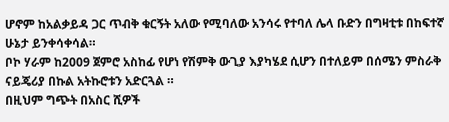ሆኖም ከአልቃይዳ ጋር ጥብቅ ቁርኝት አለው የሚባለው አንሳሩ የተባለ ሌላ ቡድን በግዛቲቱ በከፍተኛ ሁኔታ ይንቀሳቀሳል።
ቦኮ ሃራም ከ2009 ጀምሮ አስከፊ የሆነ የሽምቅ ውጊያ እያካሄደ ሲሆን በተለይም በሰሜን ምስራቅ ናይጄሪያ በኩል አትኩሮቱን አድርጓል ።
በዚህም ግጭት በአስር ሺዎች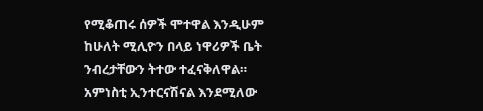የሚቆጠሩ ሰዎች ሞተዋል እንዲሁም ከሁለት ሚሊዮን በላይ ነዋሪዎች ቤት ንብረታቸውን ትተው ተፈናቅለዋል።
አምነስቲ ኢንተርናሽናል እንደሚለው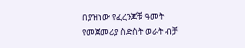በያዝነው የፈረንጆቹ ዓመት የመጀመሪያ ስድስት ወራት ብቻ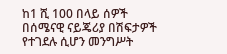ከ1 ሺ 100 በላይ ሰዎች በሰሜናዊ ናይጄሪያ በሽፍታዎች የተገደሉ ሲሆን መንግሥት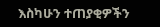እስካሁን ተጠያቂዎችን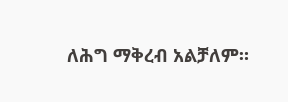ለሕግ ማቅረብ አልቻለም።